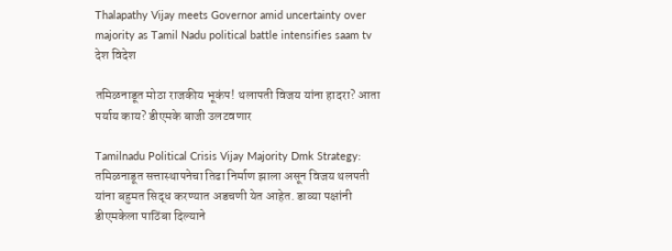Thalapathy Vijay meets Governor amid uncertainty over majority as Tamil Nadu political battle intensifies saam tv
देश विदेश

तमिळनाडूत मोठा राजकीय भूकंप! थलापती विजय यांना हादरा? आता पर्याय काय? डीएमके बाजी उलटवणार

Tamilnadu Political Crisis Vijay Majority Dmk Strategy: तमिळनाडूत सत्तास्थापनेचा तिढा निर्माण झाला असून विजय थलपती यांना बहुमत सिद्ध करण्यात अडचणी येत आहेत. डाव्या पक्षांनी डीएमकेला पाठिंबा दिल्याने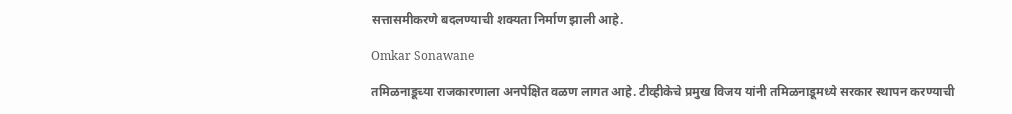सत्तासमीकरणे बदलण्याची शक्यता निर्माण झाली आहे.

Omkar Sonawane

तमिळनाडूच्या राजकारणाला अनपेक्षित वळण लागत आहे. टीव्हीकेचे प्रमुख विजय यांनी तमिळनाडूमध्ये सरकार स्थापन करण्याची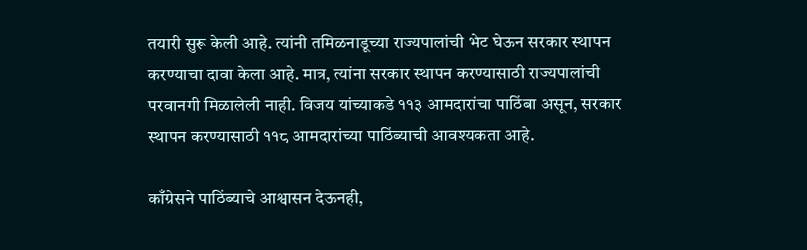तयारी सुरू केली आहे. त्यांनी तमिळनाडूच्या राज्यपालांची भेट घेऊन सरकार स्थापन करण्याचा दावा केला आहे. मात्र, त्यांना सरकार स्थापन करण्यासाठी राज्यपालांची परवानगी मिळालेली नाही. विजय यांच्याकडे ११३ आमदारांचा पाठिंबा असून, सरकार स्थापन करण्यासाठी ११८ आमदारांच्या पाठिंब्याची आवश्यकता आहे.

काँग्रेसने पाठिंब्याचे आश्वासन देऊनही,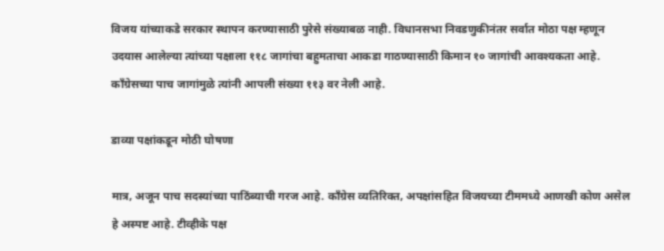विजय यांच्याकडे सरकार स्थापन करण्यासाठी पुरेसे संख्याबळ नाही. विधानसभा निवडणुकीनंतर सर्वात मोठा पक्ष म्हणून उदयास आलेल्या त्यांच्या पक्षाला ११८ जागांचा बहुमताचा आकडा गाठण्यासाठी किमान १० जागांची आवश्यकता आहे. काँग्रेसच्या पाच जागांमुळे त्यांनी आपली संख्या ११३ वर नेली आहे.

डाव्या पक्षांकडून मोठी घोषणा

मात्र, अजून पाच सदस्यांच्या पाठिंब्याची गरज आहे. काँग्रेस व्यतिरिक्त, अपक्षांसहित विजयच्या टीममध्ये आणखी कोण असेल हे अस्पष्ट आहे. टीव्हीके पक्ष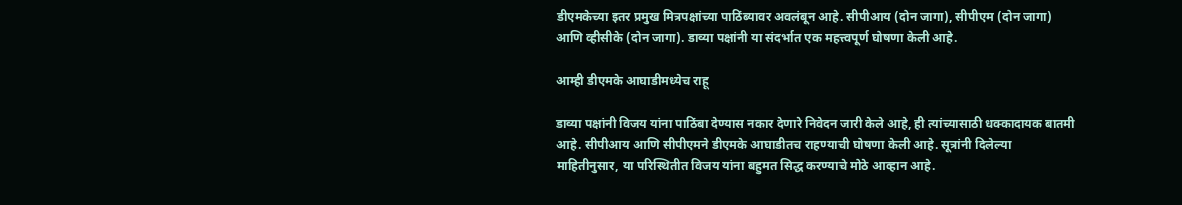डीएमकेच्या इतर प्रमुख मित्रपक्षांच्या पाठिंब्यावर अवलंबून आहे. सीपीआय (दोन जागा), सीपीएम (दोन जागा) आणि व्हीसीके (दोन जागा). डाव्या पक्षांनी या संदर्भात एक महत्त्वपूर्ण घोषणा केली आहे.

आम्ही डीएमके आघाडीमध्येच राहू

डाव्या पक्षांनी विजय यांना पाठिंबा देण्यास नकार देणारे निवेदन जारी केले आहे, ही त्यांच्यासाठी धक्कादायक बातमी आहे. सीपीआय आणि सीपीएमने डीएमके आघाडीतच राहण्याची घोषणा केली आहे. सूत्रांनी दिलेल्या माहितीनुसार, या परिस्थितीत विजय यांना बहुमत सिद्ध करण्याचे मोठे आव्हान आहे.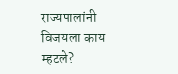राज्यपालांनी विजयला काय म्हटले?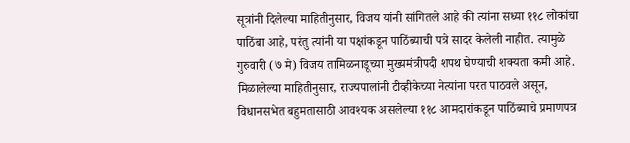सूत्रांनी दिलेल्या माहितीनुसार, विजय यांनी सांगितले आहे की त्यांना सध्या ११८ लोकांचा पाठिंबा आहे, परंतु त्यांनी या पक्षांकडून पाठिंब्याची पत्रे सादर केलेली नाहीत. त्यामुळे गुरुवारी (७ मे) विजय तामिळनाडूच्या मुख्यमंत्रीपदी शपथ घेण्याची शक्यता कमी आहे. मिळालेल्या माहितीनुसार, राज्यपालांनी टीव्हीकेच्या नेत्यांना परत पाठवले असून, विधानसभेत बहुमतासाठी आवश्यक असलेल्या ११८ आमदारांकडून पाठिंब्याचे प्रमाणपत्र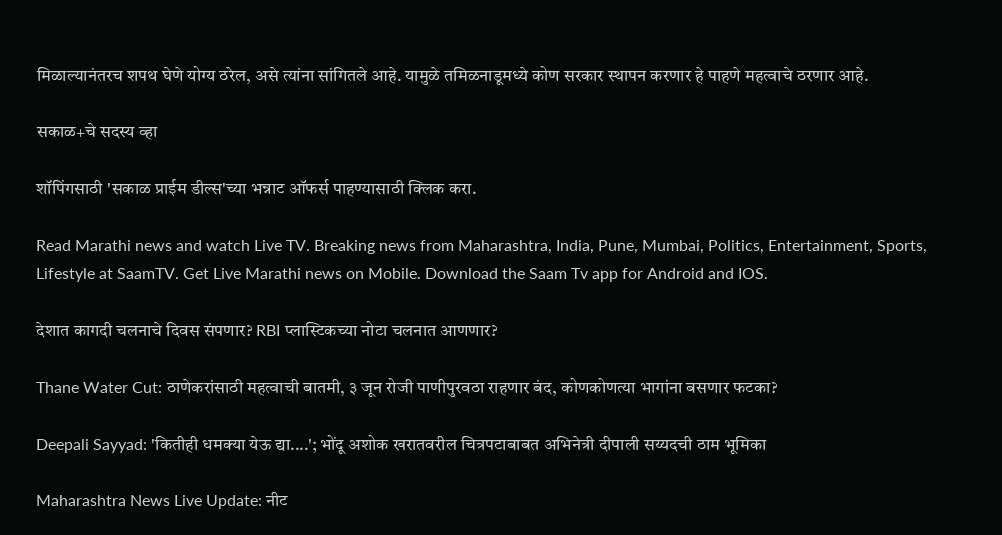मिळाल्यानंतरच शपथ घेणे योग्य ठरेल, असे त्यांना सांगितले आहे. यामुळे तमिळनाडूमध्ये कोण सरकार स्थापन करणार हे पाहणे महत्वाचे ठरणार आहे.

सकाळ+चे सदस्य व्हा

शॉपिंगसाठी 'सकाळ प्राईम डील्स'च्या भन्नाट ऑफर्स पाहण्यासाठी क्लिक करा.

Read Marathi news and watch Live TV. Breaking news from Maharashtra, India, Pune, Mumbai, Politics, Entertainment, Sports, Lifestyle at SaamTV. Get Live Marathi news on Mobile. Download the Saam Tv app for Android and IOS.

देशात कागदी चलनाचे दिवस संपणार? RBI प्लास्टिकच्या नोटा चलनात आणणार?

Thane Water Cut: ठाणेकरांसाठी महत्वाची बातमी, ३ जून रोजी पाणीपुरवठा राहणार बंद, कोणकोणत्या भागांना बसणार फटका?

Deepali Sayyad: 'कितीही धमक्या येऊ द्या....'; भोंदू अशोक खरातवरील चित्रपटाबाबत अभिनेत्री दीपाली सय्यदची ठाम भूमिका

Maharashtra News Live Update: नीट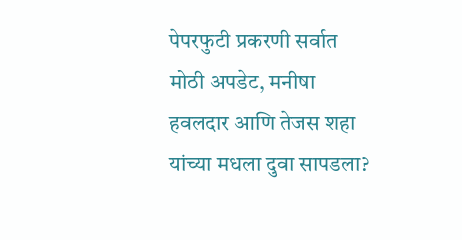पेपरफुटी प्रकरणी सर्वात मोठी अपडेट, मनीषा हवलदार आणि तेजस शहा यांच्या मधला दुवा सापडला?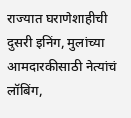राज्यात घराणेशाहीची दुसरी इनिंग, मुलांच्या आमदारकीसाठी नेत्यांचं लॉबिंग,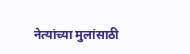नेत्यांच्या मुलांसाठी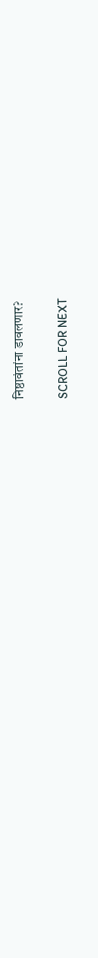निष्ठावंतांना डावलणार?

SCROLL FOR NEXT